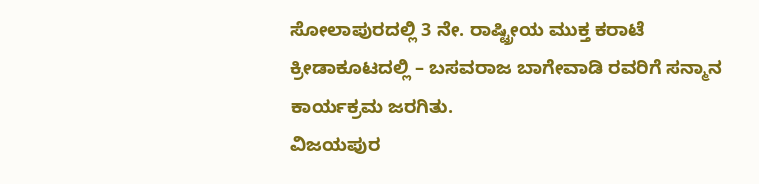ಸೋಲಾಪುರದಲ್ಲಿ 3 ನೇ. ರಾಷ್ಟ್ರೀಯ ಮುಕ್ತ ಕರಾಟೆ ಕ್ರೀಡಾಕೂಟದಲ್ಲಿ – ಬಸವರಾಜ ಬಾಗೇವಾಡಿ ರವರಿಗೆ ಸನ್ಮಾನ ಕಾರ್ಯಕ್ರಮ ಜರಗಿತು.
ವಿಜಯಪುರ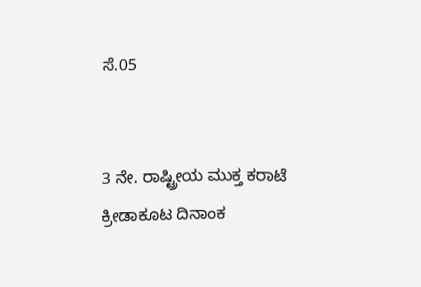ಸೆ.05


3 ನೇ. ರಾಷ್ಟ್ರೀಯ ಮುಕ್ತ ಕರಾಟೆ ಕ್ರೀಡಾಕೂಟ ದಿನಾಂಕ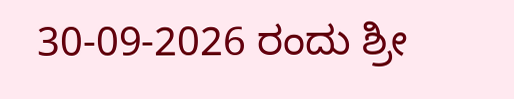30-09-2026 ರಂದು ಶ್ರೀ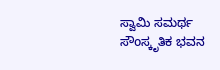ಸ್ವಾಮಿ ಸಮರ್ಥ ಸೌoಸ್ಕೃತಿಕ ಭವನ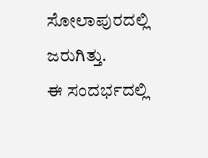ಸೋಲಾಪುರದಲ್ಲಿ ಜರುಗಿತ್ತು.
ಈ ಸಂದರ್ಭದಲ್ಲಿ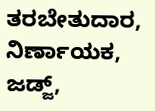ತರಬೇತುದಾರ, ನಿರ್ಣಾಯಕ, ಜಡ್ಜ್,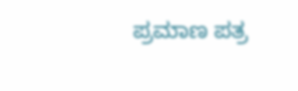ಪ್ರಮಾಣ ಪತ್ರ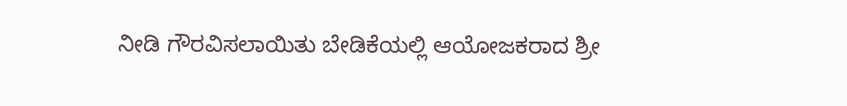ನೀಡಿ ಗೌರವಿಸಲಾಯಿತು ಬೇಡಿಕೆಯಲ್ಲಿ ಆಯೋಜಕರಾದ ಶ್ರೀ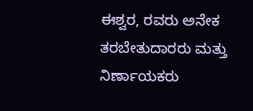ಈಶ್ವರ, ರವರು ಅನೇಕ ತರಬೇತುದಾರರು ಮತ್ತು ನಿರ್ಣಾಯಕರು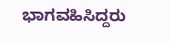ಭಾಗವಹಿಸಿದ್ದರು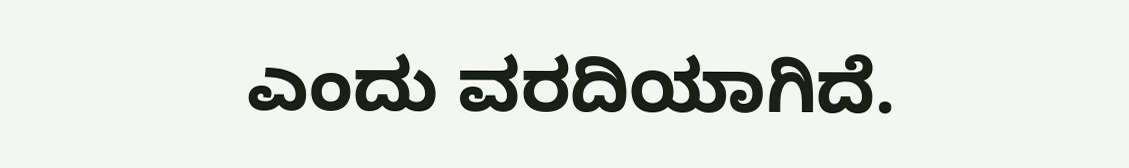ಎಂದು ವರದಿಯಾಗಿದೆ.